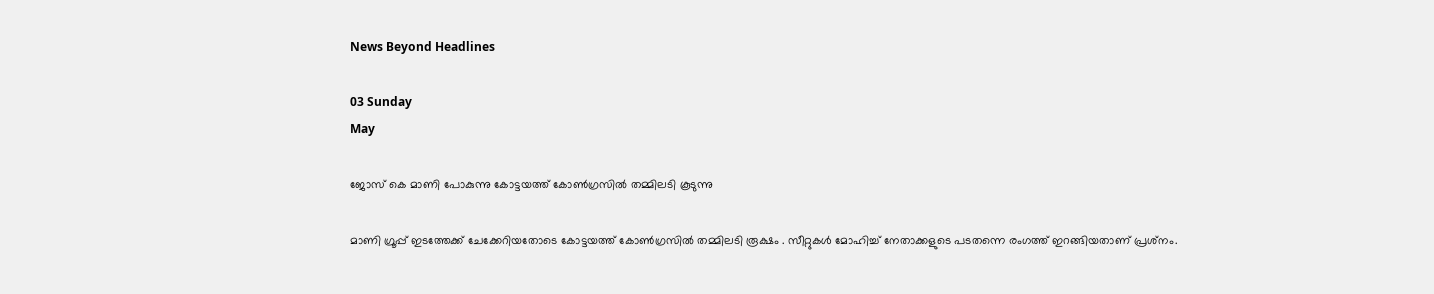News Beyond Headlines

03 Sunday
May

ജോസ് കെ മാണി പോകുന്നു കോട്ടയത്ത് കോണ്‍ഗ്രസില്‍ തമ്മിലടി കൂടുന്നു

മാണി ഗ്രൂപ്പ് ഇടത്തേക്ക് ചേക്കേറിയതോടെ കോട്ടയത്ത് കോണ്‍ഗ്രസില്‍ തമ്മിലടി രൂക്ഷം . സീറ്റുകള്‍ മോഹിച്ച് നേതാക്കളുടെ പടതന്നെ രംഗത്ത് ഇറങ്ങിയതാണ് പ്രശ്‌നം.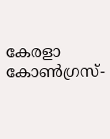കേരളാ കോണ്‍ഗ്രസ്-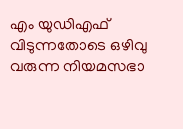എം യുഡിഎഫ് വിടുന്നതോടെ ഒഴിവു വരുന്ന നിയമസഭാ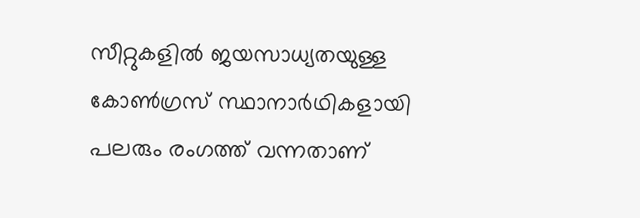സീറ്റുകളില്‍ ജയസാധ്യതയുള്ള കോണ്‍ഗ്രസ് സ്ഥാനാര്‍ഥികളായി പലരും രംഗത്ത് വന്നതാണ്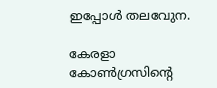ഇപ്പോള്‍ തലവേുന.

കേരളാ കോണ്‍ഗ്രസിന്റെ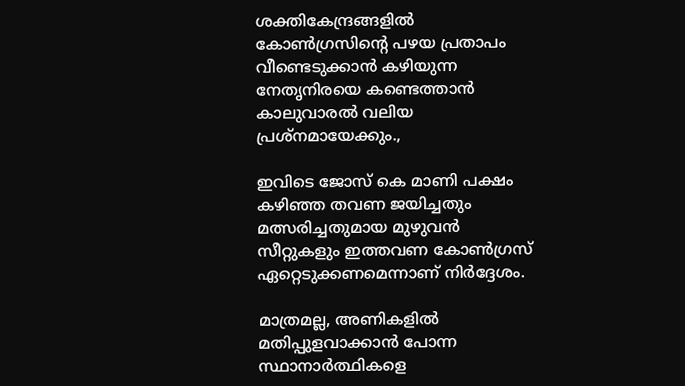ശക്തികേന്ദ്രങ്ങളില്‍ കോണ്‍ഗ്രസിന്റെ പഴയ പ്രതാപം വീണ്ടെടുക്കാന്‍ കഴിയുന്ന നേതൃനിരയെ കണ്ടെത്താന്‍ കാലുവാരല്‍ വലിയ പ്രശ്‌നമായേക്കും.,

ഇവിടെ ജോസ് കെ മാണി പക്ഷം കഴിഞ്ഞ തവണ ജയിച്ചതും മത്സരിച്ചതുമായ മുഴുവന്‍ സീറ്റുകളും ഇത്തവണ കോണ്‍ഗ്രസ് ഏറ്റെടുക്കണമെന്നാണ് നിര്‍ദ്ദേശം.

മാത്രമല്ല, അണികളില്‍ മതിപ്പുളവാക്കാന്‍ പോന്ന സ്ഥാനാര്‍ത്ഥികളെ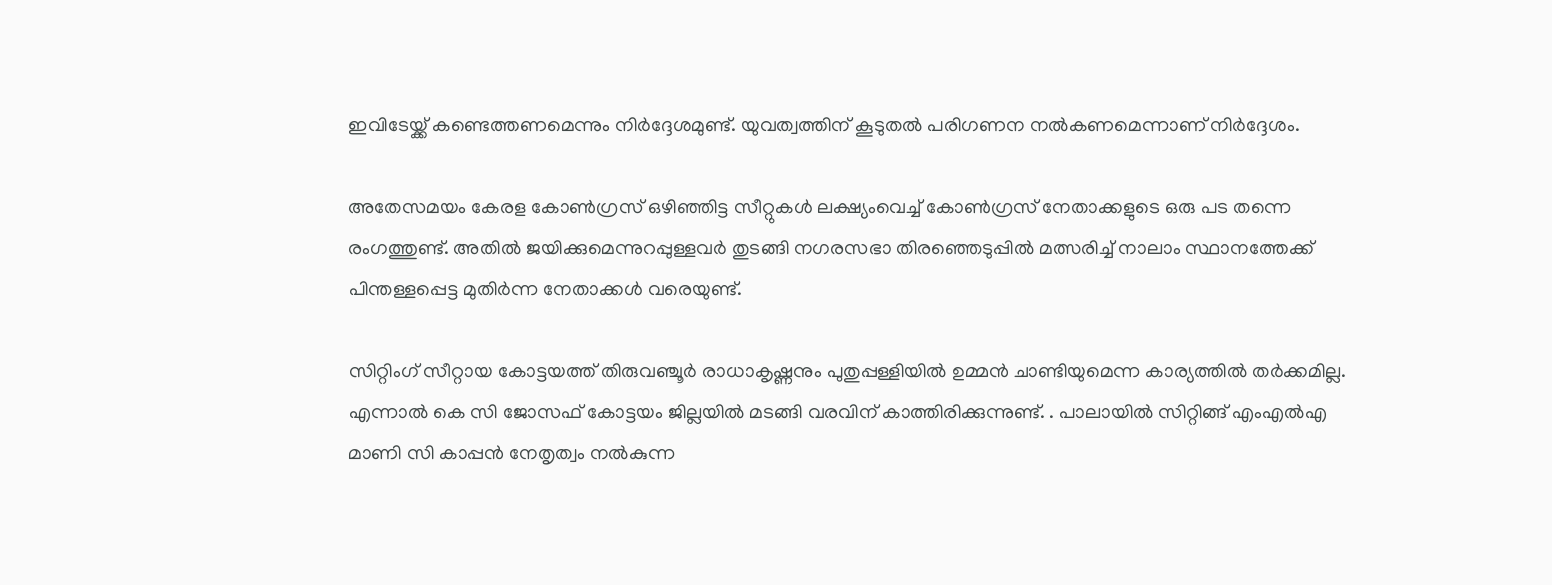ഇവിടേയ്ക്ക് കണ്ടെത്തണമെന്നും നിര്‍ദ്ദേശമുണ്ട്. യുവത്വത്തിന് കൂടുതല്‍ പരിഗണന നല്‍കണമെന്നാണ് നിര്‍ദ്ദേശം.

അതേസമയം കേരള കോണ്‍ഗ്രസ് ഒഴിഞ്ഞിട്ട സീറ്റുകള്‍ ലക്ഷ്യംവെച്ച് കോണ്‍ഗ്രസ് നേതാക്കളുടെ ഒരു പട തന്നെ രംഗത്തുണ്ട്. അതില്‍ ജയിക്കുമെന്നുറപ്പുള്ളവര്‍ തുടങ്ങി നഗരസഭാ തിരഞ്ഞെടുപ്പില്‍ മത്സരിച്ച് നാലാം സ്ഥാനത്തേക്ക് പിന്തള്ളപ്പെട്ട മുതിര്‍ന്ന നേതാക്കള്‍ വരെയുണ്ട്.

സിറ്റിംഗ് സീറ്റായ കോട്ടയത്ത് തിരുവഞ്ചൂര്‍ രാധാകൃഷ്ണനും പുതുപ്പള്ളിയില്‍ ഉമ്മന്‍ ചാണ്ടിയുമെന്ന കാര്യത്തില്‍ തര്‍ക്കമില്ല. എന്നാല്‍ കെ സി ജോസഫ് കോട്ടയം ജില്ലയില്‍ മടങ്ങി വരവിന് കാത്തിരിക്കുന്നുണ്ട്. . പാലായില്‍ സിറ്റിങ്ങ് എംഎല്‍എ മാണി സി കാപ്പന്‍ നേതൃത്വം നല്‍കുന്ന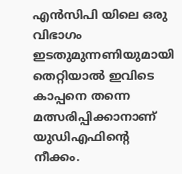എന്‍സിപി യിലെ ഒരു വിഭാഗം ഇടതുമുന്നണിയുമായി തെറ്റിയാല്‍ ഇവിടെ കാപ്പനെ തന്നെ മത്സരിപ്പിക്കാനാണ് യുഡിഎഫിന്റെ നീക്കം.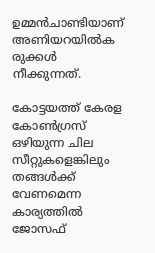ഉമ്മന്‍ചാണ്ടിയാണ് അണിയറയില്‍ക രുക്കള്‍ നീക്കുന്നത്.

കോട്ടയത്ത് കേരള കോണ്‍ഗ്രസ് ഒഴിയുന്ന ചില സീറ്റുകളെങ്കിലും തങ്ങള്‍ക്ക് വേണമെന്ന കാര്യത്തില്‍ ജോസഫ്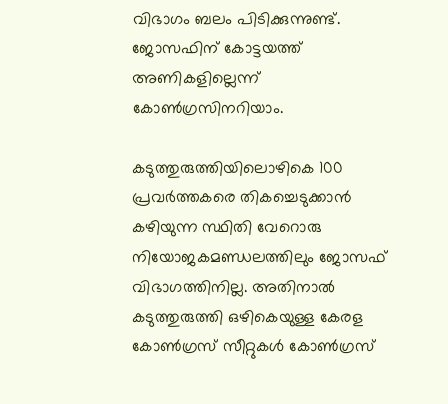വിഭാഗം ബലം പിടിക്കുന്നുണ്ട്. ജോസഫിന് കോട്ടയത്ത് അണികളില്ലെന്ന് കോണ്‍ഗ്രസിനറിയാം.

കടുത്തുരുത്തിയിലൊഴികെ 100 പ്രവര്‍ത്തകരെ തികച്ചെടുക്കാന്‍ കഴിയുന്ന സ്ഥിതി വേറൊരു നിയോജകമണ്ഡലത്തിലും ജോസഫ് വിഭാഗത്തിനില്ല. അതിനാല്‍ കടുത്തുരുത്തി ഒഴികെയുള്ള കേരള കോണ്‍ഗ്രസ് സീറ്റുകള്‍ കോണ്‍ഗ്രസ്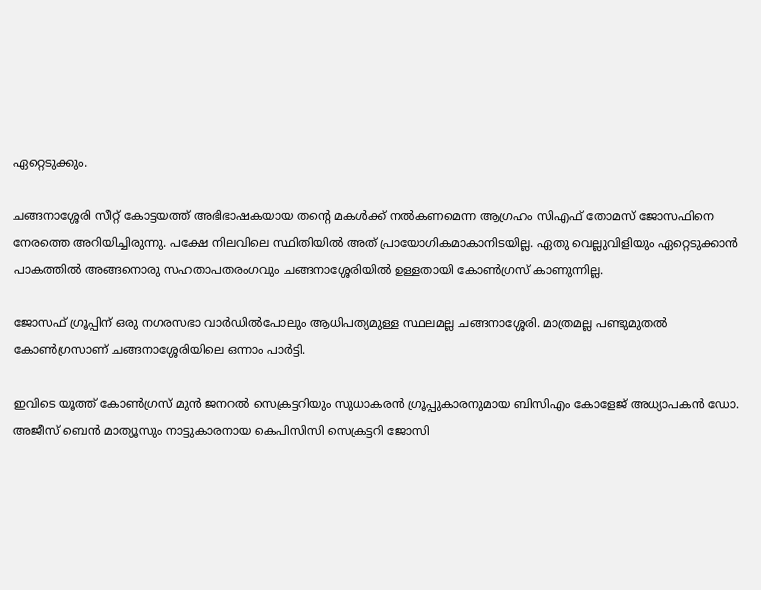ഏറ്റെടുക്കും.

ചങ്ങനാശ്ശേരി സീറ്റ് കോട്ടയത്ത് അഭിഭാഷകയായ തന്റെ മകള്‍ക്ക് നല്‍കണമെന്ന ആഗ്രഹം സിഎഫ് തോമസ് ജോസഫിനെ നേരത്തെ അറിയിച്ചിരുന്നു. പക്ഷേ നിലവിലെ സ്ഥിതിയില്‍ അത് പ്രായോഗികമാകാനിടയില്ല. ഏതു വെല്ലുവിളിയും ഏറ്റെടുക്കാന്‍ പാകത്തില്‍ അങ്ങനൊരു സഹതാപതരംഗവും ചങ്ങനാശ്ശേരിയില്‍ ഉള്ളതായി കോണ്‍ഗ്രസ് കാണുന്നില്ല.

ജോസഫ് ഗ്രൂപ്പിന് ഒരു നഗരസഭാ വാര്‍ഡില്‍പോലും ആധിപത്യമുള്ള സ്ഥലമല്ല ചങ്ങനാശ്ശേരി. മാത്രമല്ല പണ്ടുമുതല്‍ കോണ്‍ഗ്രസാണ് ചങ്ങനാശ്ശേരിയിലെ ഒന്നാം പാര്‍ട്ടി.

ഇവിടെ യൂത്ത് കോണ്‍ഗ്രസ് മുന്‍ ജനറല്‍ സെക്രട്ടറിയും സുധാകരന്‍ ഗ്രൂപ്പുകാരനുമായ ബിസിഎം കോളേജ് അധ്യാപകന്‍ ഡോ. അജീസ് ബെന്‍ മാത്യൂസും നാട്ടുകാരനായ കെപിസിസി സെക്രട്ടറി ജോസി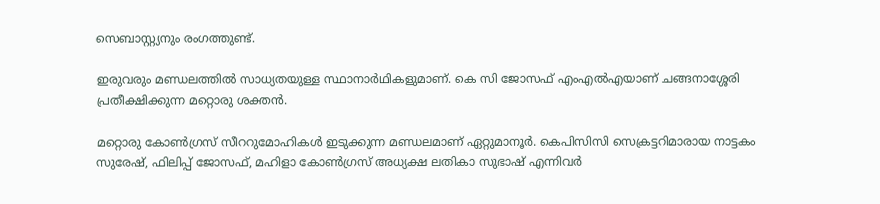സെബാസ്റ്റ്യനും രംഗത്തുണ്ട്.

ഇരുവരും മണ്ഡലത്തില്‍ സാധ്യതയുള്ള സ്ഥാനാര്‍ഥികളുമാണ്. കെ സി ജോസഫ് എംഎല്‍എയാണ് ചങ്ങനാശ്ശേരി പ്രതീക്ഷിക്കുന്ന മറ്റൊരു ശക്തന്‍.

മറ്റൊരു കോണ്‍ഗ്രസ് സീററുമോഹികള്‍ ഇടുക്കുന്ന മണ്ഡലമാണ് ഏറ്റുമാനൂര്‍. കെപിസിസി സെക്രട്ടറിമാരായ നാട്ടകം സുരേഷ്, ഫിലിപ്പ് ജോസഫ്, മഹിളാ കോണ്‍ഗ്രസ് അധ്യക്ഷ ലതികാ സുഭാഷ് എന്നിവര്‍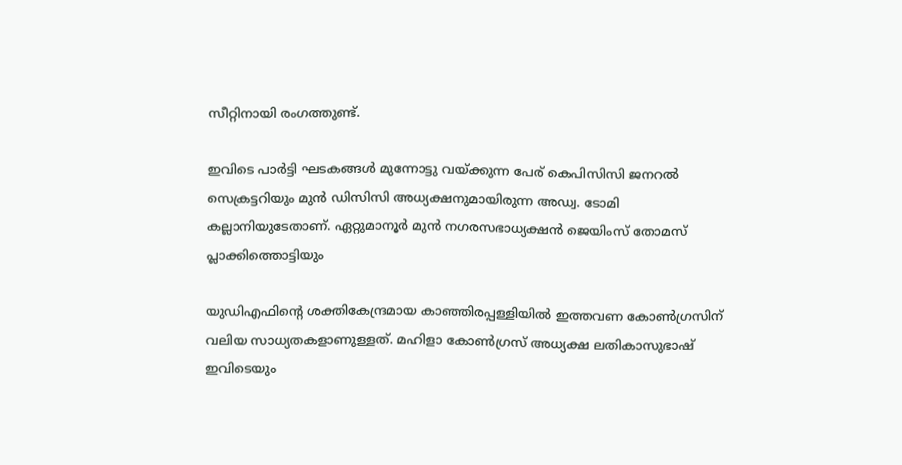സീറ്റിനായി രംഗത്തുണ്ട്.

ഇവിടെ പാര്‍ട്ടി ഘടകങ്ങള്‍ മുന്നോട്ടു വയ്ക്കുന്ന പേര് കെപിസിസി ജനറല്‍ സെക്രട്ടറിയും മുന്‍ ഡിസിസി അധ്യക്ഷനുമായിരുന്ന അഡ്വ. ടോമി കല്ലാനിയുടേതാണ്. ഏറ്റുമാനൂര്‍ മുന്‍ നഗരസഭാധ്യക്ഷന്‍ ജെയിംസ് തോമസ് പ്ലാക്കിത്തൊട്ടിയും

യുഡിഎഫിന്റെ ശക്തികേന്ദ്രമായ കാഞ്ഞിരപ്പള്ളിയില്‍ ഇത്തവണ കോണ്‍ഗ്രസിന് വലിയ സാധ്യതകളാണുള്ളത്. മഹിളാ കോണ്‍ഗ്രസ് അധ്യക്ഷ ലതികാസുഭാഷ് ഇവിടെയും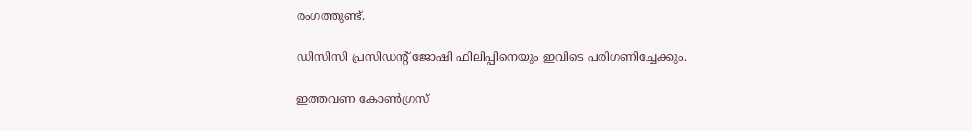രംഗത്തുണ്ട്.

ഡിസിസി പ്രസിഡന്റ് ജോഷി ഫിലിപ്പിനെയും ഇവിടെ പരിഗണിച്ചേക്കും.

ഇത്തവണ കോണ്‍ഗ്രസ്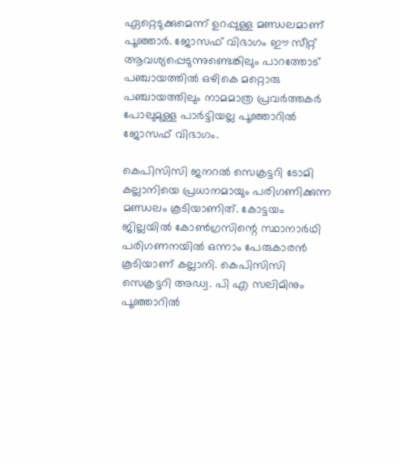ഏറ്റെടുക്കുമെന്ന് ഉറപ്പുള്ള മണ്ഡലമാണ് പൂഞ്ഞാര്‍. ജോസഫ് വിഭാഗം ഈ സീറ്റ് ആവശ്യപ്പെടുന്നുണ്ടെങ്കിലും പാറത്തോട് പഞ്ചായത്തില്‍ ഒഴികെ മറ്റൊരു പഞ്ചായത്തിലും നാമമാത്ര പ്രവര്‍ത്തകര്‍ പോലുമുള്ള പാര്‍ട്ടിയല്ല പൂഞ്ഞാറില്‍ ജോസഫ് വിഭാഗം.

കെപിസിസി ജനറല്‍ സെക്രട്ടറി ടോമി കല്ലാനിയെ പ്രധാനമായും പരിഗണിക്കുന്ന മണ്ഡലം കൂടിയാണിത്. കോട്ടയം ജില്ലയില്‍ കോണ്‍ഗ്രസിന്റെ സ്ഥാനാര്‍ഥി പരിഗണനയില്‍ ഒന്നാം പേരുകാരന്‍ കൂടിയാണ് കല്ലാനി. കെപിസിസി സെക്രട്ടറി അഡ്വ. പി എ സലിമിനും പൂഞ്ഞാറില്‍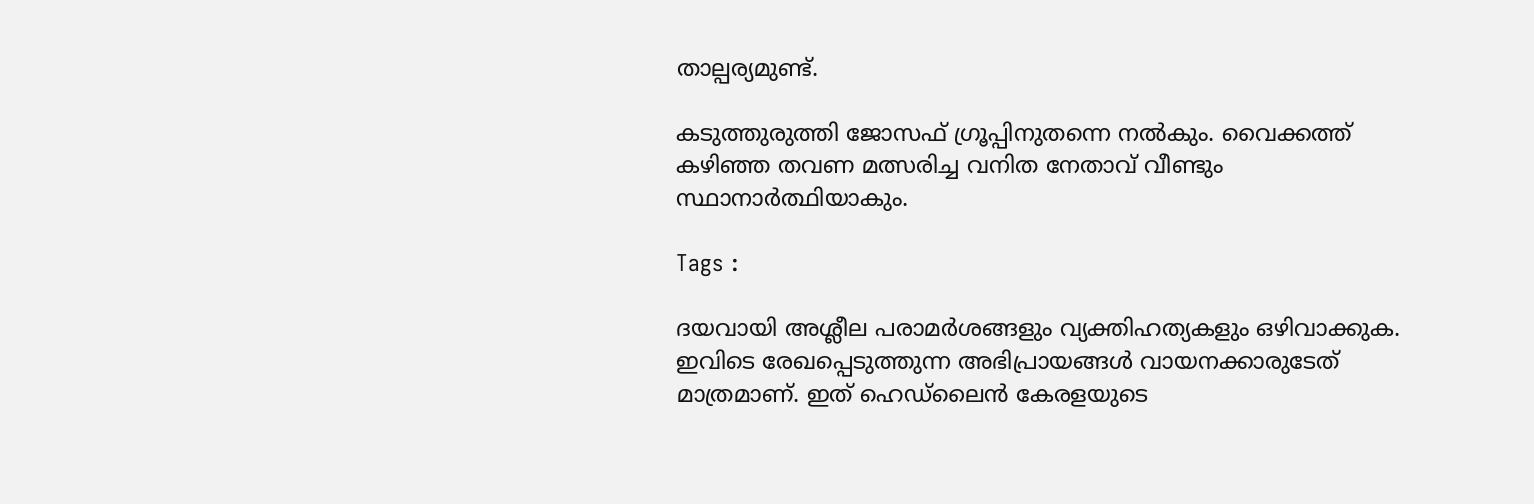താല്പര്യമുണ്ട്.

കടുത്തുരുത്തി ജോസഫ് ഗ്രൂപ്പിനുതന്നെ നല്‍കും. വൈക്കത്ത് കഴിഞ്ഞ തവണ മത്സരിച്ച വനിത നേതാവ് വീണ്ടും സ്ഥാനാര്‍ത്ഥിയാകും.

Tags :

ദയവായി അശ്ലീല പരാമര്‍ശങ്ങളും വ്യക്തിഹത്യകളും ഒഴിവാക്കുക. ഇവിടെ രേഖപ്പെടുത്തുന്ന അഭിപ്രായങ്ങള്‍ വായനക്കാരുടേത്‌ മാത്രമാണ്‌. ഇത്‌ ഹെഡ്‌ലൈന്‍ കേരളയുടെ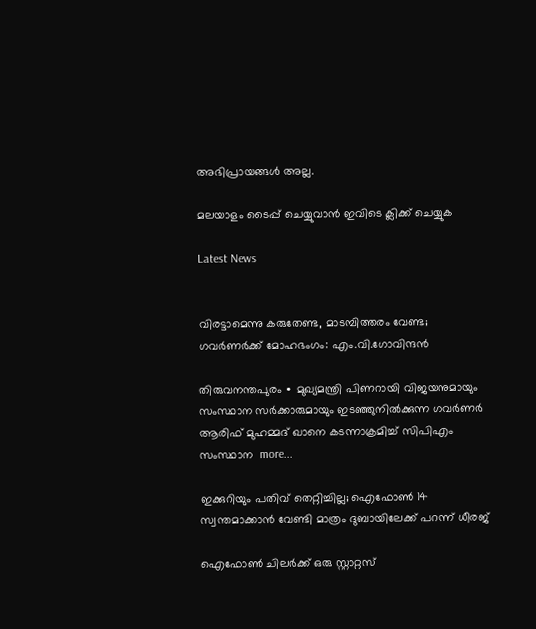അഭിപ്രായങ്ങള്‍ അല്ല.

മലയാളം ടൈപ്പ് ചെയ്യുവാൻ ഇവിടെ ക്ലിക്ക് ചെയ്യുക

Latest News


വിരട്ടാമെന്നു കരുതേണ്ട, മാടമ്പിത്തരം വേണ്ട; ഗവർണർക്ക് മോഹഭംഗം: എം.വി.ഗോവിന്ദൻ

തിരുവനന്തപുരം ∙ മുഖ്യമന്ത്രി പിണറായി വിജയനുമായും സംസ്ഥാന സർക്കാരുമായും ഇടഞ്ഞുനിൽക്കുന്ന ഗവര്‍ണർ ആരിഫ് മുഹമ്മദ് ഖാനെ കടന്നാക്രമിച്ച് സിപിഎം സംസ്ഥാന  more...

ഇക്കുറിയും പതിവ് തെറ്റിച്ചില്ല; ഐഫോൺ 14 സ്വന്തമാക്കാൻ വേണ്ടി മാത്രം ദുബായിലേക്ക് പറന്ന് ധീരജ്

ഐഫോൺ ചിലർക്ക് ഒരു സ്റ്റാറ്റസ്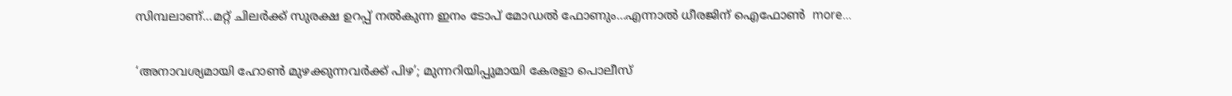സിമ്പലാണ്…മറ്റ് ചിലർക്ക് സുരക്ഷ ഉറപ്പ് നൽകുന്ന ഇനം ടോപ് മോഡൽ ഫോണും…എന്നാൽ ധീരജിന് ഐഫോൺ  more...

‘അനാവശ്യമായി ഹോണ്‍ മുഴക്കുന്നവർക്ക് പിഴ’; മുന്നറിയിപ്പുമായി കേരളാ പൊലീസ്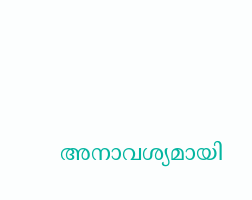അനാവശ്യമായി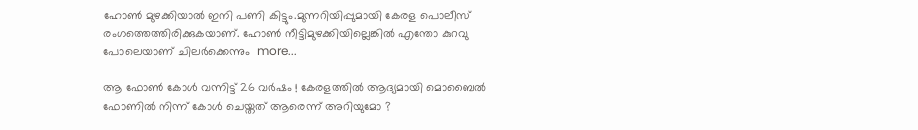ഹോണ്‍ മുഴക്കിയാല്‍ ഇനി പണി കിട്ടും.മുന്നറിയിപ്പുമായി കേരള പൊലീസ് രംഗത്തെത്തിരിക്കുകയാണ്. ഹോണ്‍ നീട്ടിമുഴക്കിയില്ലെങ്കില്‍ എന്തോ കുറവു പോലെയാണ് ചിലര്‍ക്കെന്നും  more...

ആ ഫോൺ കോൾ വന്നിട്ട് 26 വർഷം ! കേരളത്തിൽ ആദ്യമായി മൊബൈൽ ഫോണിൽ നിന്ന് കോൾ ചെയ്തത് ആരെന്ന് അറിയുമോ ?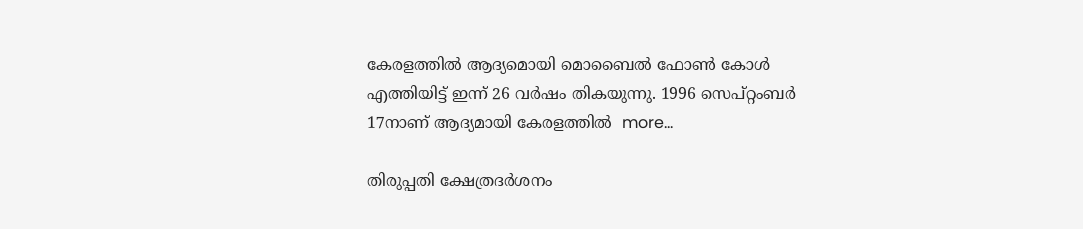കേരളത്തിൽ ആദ്യമൊയി മൊബൈൽ ഫോൺ കോൾ എത്തിയിട്ട് ഇന്ന് 26 വർഷം തികയുന്നു. 1996 സെപ്റ്റംബർ 17നാണ് ആദ്യമായി കേരളത്തിൽ  more...

തിരുപ്പതി ക്ഷേത്രദർശനം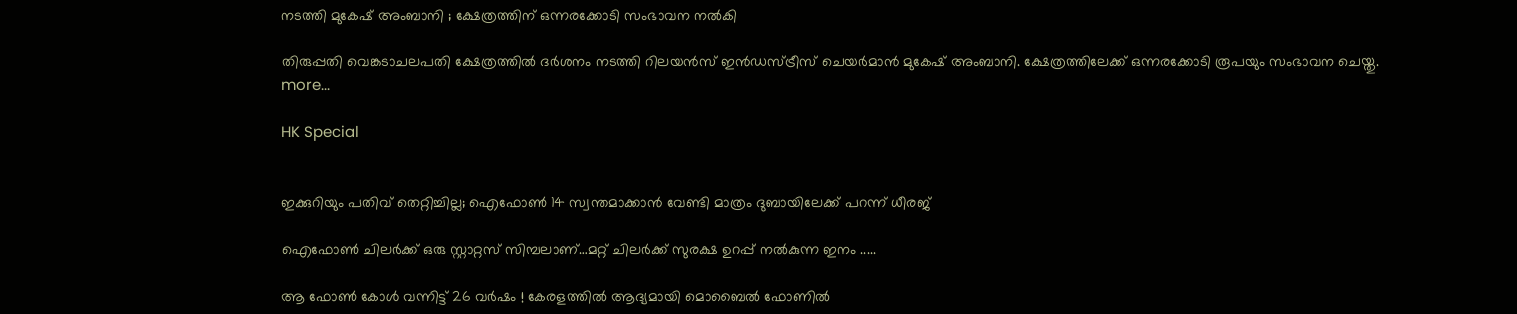നടത്തി മുകേഷ് അംബാനി ; ക്ഷേത്രത്തിന് ഒന്നരക്കോടി സംഭാവന നൽകി

തിരുപ്പതി വെങ്കടാചലപതി ക്ഷേത്രത്തിൽ ദർശനം നടത്തി റിലയൻസ് ഇൻഡസ്ട്രീസ് ചെയർമാൻ മുകേഷ് അംബാനി. ക്ഷേത്രത്തിലേക്ക് ഒന്നരക്കോടി രൂപയും സംഭാവന ചെയ്തു.  more...

HK Special


ഇക്കുറിയും പതിവ് തെറ്റിച്ചില്ല; ഐഫോൺ 14 സ്വന്തമാക്കാൻ വേണ്ടി മാത്രം ദുബായിലേക്ക് പറന്ന് ധീരജ്

ഐഫോൺ ചിലർക്ക് ഒരു സ്റ്റാറ്റസ് സിമ്പലാണ്…മറ്റ് ചിലർക്ക് സുരക്ഷ ഉറപ്പ് നൽകുന്ന ഇനം .....

ആ ഫോൺ കോൾ വന്നിട്ട് 26 വർഷം ! കേരളത്തിൽ ആദ്യമായി മൊബൈൽ ഫോണിൽ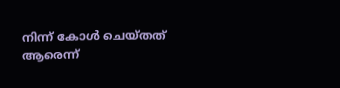നിന്ന് കോൾ ചെയ്തത് ആരെന്ന്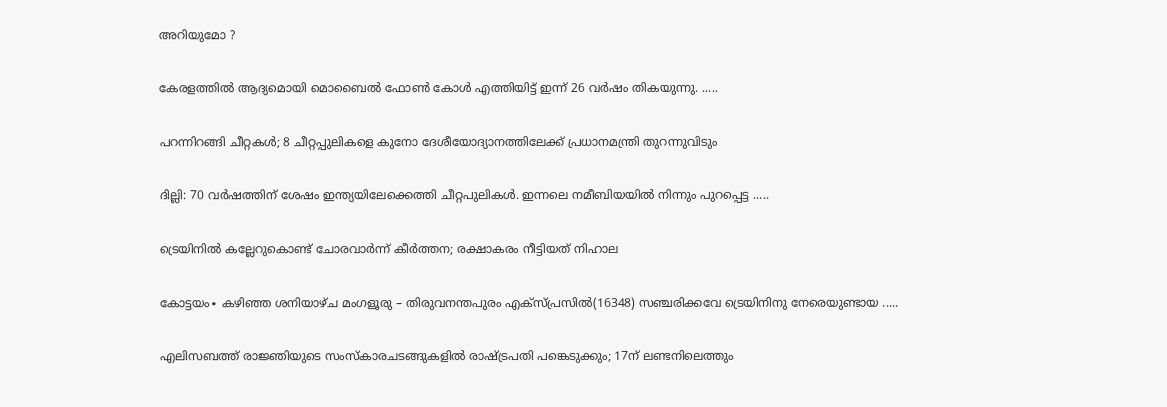അറിയുമോ ?

കേരളത്തിൽ ആദ്യമൊയി മൊബൈൽ ഫോൺ കോൾ എത്തിയിട്ട് ഇന്ന് 26 വർഷം തികയുന്നു. .....

പറന്നിറങ്ങി ചീറ്റകൾ; 8 ചീറ്റപ്പുലികളെ കുനോ ദേശീയോദ്യാനത്തിലേക്ക് പ്രധാനമന്ത്രി തുറന്നുവിടും

ദില്ലി: 70 വർഷത്തിന് ശേഷം ഇന്ത്യയിലേക്കെത്തി ചീറ്റപുലികൾ. ഇന്നലെ നമീബിയയില്‍ നിന്നും പുറപ്പെട്ട .....

ട്രെയിനിൽ കല്ലേറുകൊണ്ട് ചോരവാർന്ന് കീർത്തന; രക്ഷാകരം നീട്ടിയത് നിഹാല

കോട്ടയം∙ കഴിഞ്ഞ ശനിയാഴ്ച മംഗളൂരു – തിരുവനന്തപുരം എക്സ്പ്രസിൽ(16348) സഞ്ചരിക്കവേ ട്രെയിനിനു നേരെയുണ്ടായ .....

എലിസബത്ത് രാജ്ഞിയുടെ സംസ്കാരചടങ്ങുകളിൽ രാഷ്ട്രപതി പങ്കെടുക്കും; 17ന് ലണ്ടനിലെത്തും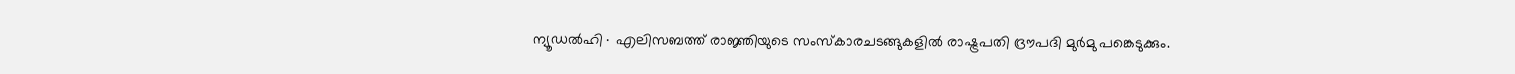ന്യൂഡൽഹി∙ എലിസബത്ത് രാജ്ഞിയുടെ സംസ്കാരചടങ്ങുകളിൽ രാഷ്ട്രപതി ദ്രൗപദി മുർമു പങ്കെടുക്കും.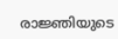രാജ്ഞിയുടെ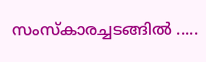സംസ്‌കാരച്ചടങ്ങിൽ .....